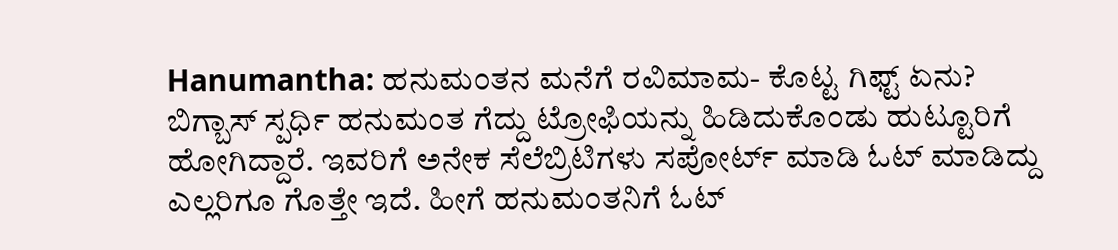Hanumantha: ಹನುಮಂತನ ಮನೆಗೆ ರವಿಮಾಮ- ಕೊಟ್ಟ ಗಿಫ್ಟ್ ಏನು?
ಬಿಗ್ಬಾಸ್ ಸ್ಪರ್ಧಿ ಹನುಮಂತ ಗೆದ್ದು ಟ್ರೋಫಿಯನ್ನು ಹಿಡಿದುಕೊಂಡು ಹುಟ್ಟೂರಿಗೆ ಹೋಗಿದ್ದಾರೆ. ಇವರಿಗೆ ಅನೇಕ ಸೆಲೆಬ್ರಿಟಿಗಳು ಸಪೋರ್ಟ್ ಮಾಡಿ ಓಟ್ ಮಾಡಿದ್ದು ಎಲ್ಲರಿಗೂ ಗೊತ್ತೇ ಇದೆ. ಹೀಗೆ ಹನುಮಂತನಿಗೆ ಓಟ್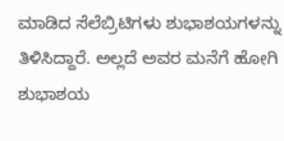ಮಾಡಿದ ಸೆಲೆಬ್ರಿಟಿಗಳು ಶುಭಾಶಯಗಳನ್ನು ತಿಳಿಸಿದ್ದಾರೆ. ಅಲ್ಲದೆ ಅವರ ಮನೆಗೆ ಹೋಗಿ ಶುಭಾಶಯ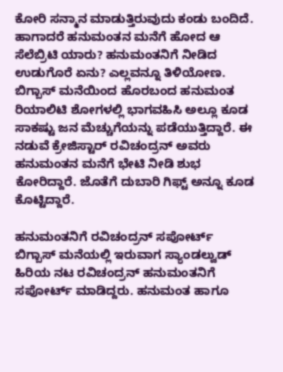ಕೋರಿ ಸನ್ಮಾನ ಮಾಡುತ್ತಿರುವುದು ಕಂಡು ಬಂದಿದೆ. ಹಾಗಾದರೆ ಹನುಮಂತನ ಮನೆಗೆ ಹೋದ ಆ ಸೆಲೆಬ್ರಿಟಿ ಯಾರು? ಹನುಮಂತನಿಗೆ ನೀಡಿದ ಉಡುಗೊರೆ ಏನು? ಎಲ್ಲವನ್ನೂ ತಿಳಿಯೋಣ.
ಬಿಗ್ಬಾಸ್ ಮನೆಯಿಂದ ಹೊರಬಂದ ಹನುಮಂತ ರಿಯಾಲಿಟಿ ಶೋಗಳಲ್ಲಿ ಭಾಗವಹಿಸಿ ಅಲ್ಲೂ ಕೂಡ ಸಾಕಷ್ಟು ಜನ ಮೆಚ್ಚುಗೆಯನ್ನು ಪಡೆಯುತ್ತಿದ್ದಾರೆ. ಈ ನಡುವೆ ಕ್ರೇಜಿಸ್ಟಾರ್ ರವಿಚಂದ್ರನ್ ಅವರು ಹನುಮಂತನ ಮನೆಗೆ ಭೇಟಿ ನೀಡಿ ಶುಭ ಕೋರಿದ್ದಾರೆ. ಜೊತೆಗೆ ದುಬಾರಿ ಗಿಫ್ಟ್ ಅನ್ನೂ ಕೂಡ ಕೊಟ್ಟಿದ್ದಾರೆ.

ಹನುಮಂತನಿಗೆ ರವಿಚಂದ್ರನ್ ಸಪೋರ್ಟ್
ಬಿಗ್ಬಾಸ್ ಮನೆಯಲ್ಲಿ ಇರುವಾಗ ಸ್ಯಾಂಡಲ್ವುಡ್ ಹಿರಿಯ ನಟ ರವಿಚಂದ್ರನ್ ಹನುಮಂತನಿಗೆ ಸಪೋರ್ಟ್ ಮಾಡಿದ್ದರು. ಹನುಮಂತ ಹಾಗೂ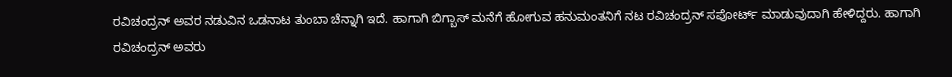ರವಿಚಂದ್ರನ್ ಅವರ ನಡುವಿನ ಒಡನಾಟ ತುಂಬಾ ಚೆನ್ನಾಗಿ ಇದೆ. ಹಾಗಾಗಿ ಬಿಗ್ಬಾಸ್ ಮನೆಗೆ ಹೋಗುವ ಹನುಮಂತನಿಗೆ ನಟ ರವಿಚಂದ್ರನ್ ಸಪೋರ್ಟ್ ಮಾಡುವುದಾಗಿ ಹೇಳಿದ್ದರು. ಹಾಗಾಗಿ ರವಿಚಂದ್ರನ್ ಅವರು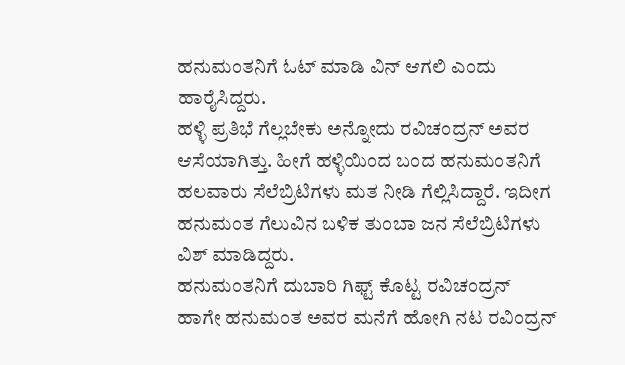ಹನುಮಂತನಿಗೆ ಓಟ್ ಮಾಡಿ ವಿನ್ ಆಗಲಿ ಎಂದು ಹಾರೈಸಿದ್ದರು.
ಹಳ್ಳಿ ಪ್ರತಿಭೆ ಗೆಲ್ಲಬೇಕು ಅನ್ನೋದು ರವಿಚಂದ್ರನ್ ಅವರ ಆಸೆಯಾಗಿತ್ತು. ಹೀಗೆ ಹಳ್ಳಿಯಿಂದ ಬಂದ ಹನುಮಂತನಿಗೆ ಹಲವಾರು ಸೆಲೆಬ್ರಿಟಿಗಳು ಮತ ನೀಡಿ ಗೆಲ್ಲಿಸಿದ್ದಾರೆ. ಇದೀಗ ಹನುಮಂತ ಗೆಲುವಿನ ಬಳಿಕ ತುಂಬಾ ಜನ ಸೆಲೆಬ್ರಿಟಿಗಳು ವಿಶ್ ಮಾಡಿದ್ದರು.
ಹನುಮಂತನಿಗೆ ದುಬಾರಿ ಗಿಫ್ಟ್ ಕೊಟ್ಟ ರವಿಚಂದ್ರನ್
ಹಾಗೇ ಹನುಮಂತ ಅವರ ಮನೆಗೆ ಹೋಗಿ ನಟ ರವಿಂದ್ರನ್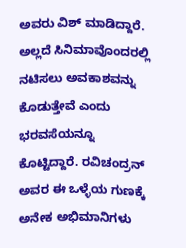ಅವರು ವಿಶ್ ಮಾಡಿದ್ದಾರೆ. ಅಲ್ಲದೆ ಸಿನಿಮಾವೊಂದರಲ್ಲಿ ನಟಿಸಲು ಅವಕಾಶವನ್ನು ಕೊಡುತ್ತೇವೆ ಎಂದು ಭರವಸೆಯನ್ನೂ ಕೊಟ್ಟಿದ್ದಾರೆ. ರವಿಚಂದ್ರನ್ ಅವರ ಈ ಒಳ್ಳೆಯ ಗುಣಕ್ಕೆ ಅನೇಕ ಅಭಿಮಾನಿಗಳು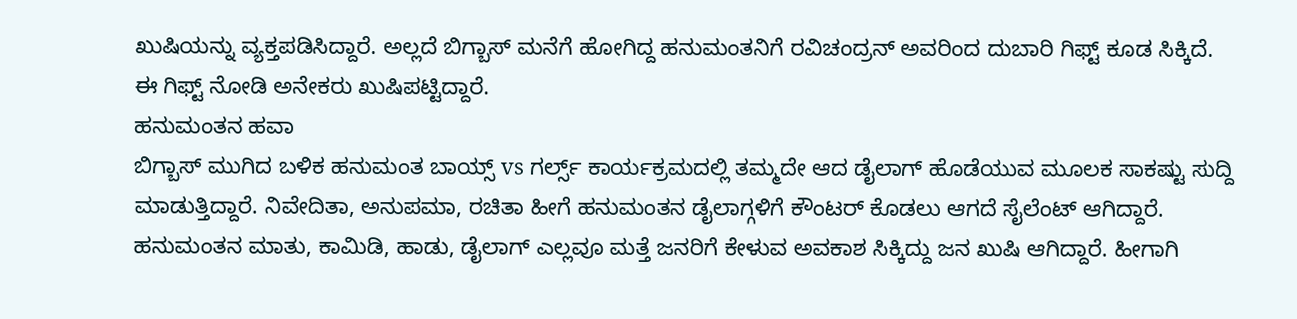ಖುಷಿಯನ್ನು ವ್ಯಕ್ತಪಡಿಸಿದ್ದಾರೆ. ಅಲ್ಲದೆ ಬಿಗ್ಬಾಸ್ ಮನೆಗೆ ಹೋಗಿದ್ದ ಹನುಮಂತನಿಗೆ ರವಿಚಂದ್ರನ್ ಅವರಿಂದ ದುಬಾರಿ ಗಿಫ್ಟ್ ಕೂಡ ಸಿಕ್ಕಿದೆ. ಈ ಗಿಫ್ಟ್ ನೋಡಿ ಅನೇಕರು ಖುಷಿಪಟ್ಟಿದ್ದಾರೆ.
ಹನುಮಂತನ ಹವಾ
ಬಿಗ್ಬಾಸ್ ಮುಗಿದ ಬಳಿಕ ಹನುಮಂತ ಬಾಯ್ಸ್ vs ಗರ್ಲ್ಸ್ ಕಾರ್ಯಕ್ರಮದಲ್ಲಿ ತಮ್ಮದೇ ಆದ ಡೈಲಾಗ್ ಹೊಡೆಯುವ ಮೂಲಕ ಸಾಕಷ್ಟು ಸುದ್ದಿ ಮಾಡುತ್ತಿದ್ದಾರೆ. ನಿವೇದಿತಾ, ಅನುಪಮಾ, ರಚಿತಾ ಹೀಗೆ ಹನುಮಂತನ ಡೈಲಾಗ್ಗಳಿಗೆ ಕೌಂಟರ್ ಕೊಡಲು ಆಗದೆ ಸೈಲೆಂಟ್ ಆಗಿದ್ದಾರೆ. ಹನುಮಂತನ ಮಾತು, ಕಾಮಿಡಿ, ಹಾಡು, ಡೈಲಾಗ್ ಎಲ್ಲವೂ ಮತ್ತೆ ಜನರಿಗೆ ಕೇಳುವ ಅವಕಾಶ ಸಿಕ್ಕಿದ್ದು ಜನ ಖುಷಿ ಆಗಿದ್ದಾರೆ. ಹೀಗಾಗಿ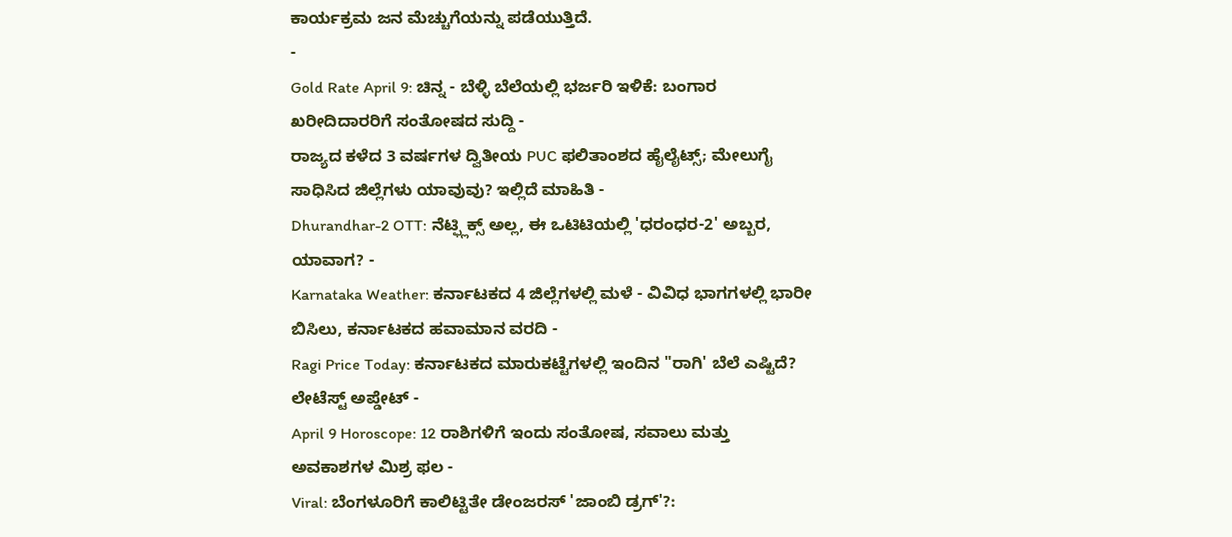ಕಾರ್ಯಕ್ರಮ ಜನ ಮೆಚ್ಚುಗೆಯನ್ನು ಪಡೆಯುತ್ತಿದೆ.
-
Gold Rate April 9: ಚಿನ್ನ - ಬೆಳ್ಳಿ ಬೆಲೆಯಲ್ಲಿ ಭರ್ಜರಿ ಇಳಿಕೆ: ಬಂಗಾರ ಖರೀದಿದಾರರಿಗೆ ಸಂತೋಷದ ಸುದ್ದಿ -
ರಾಜ್ಯದ ಕಳೆದ 3 ವರ್ಷಗಳ ದ್ವಿತೀಯ PUC ಫಲಿತಾಂಶದ ಹೈಲೈಟ್ಸ್; ಮೇಲುಗೈ ಸಾಧಿಸಿದ ಜಿಲ್ಲೆಗಳು ಯಾವುವು? ಇಲ್ಲಿದೆ ಮಾಹಿತಿ -
Dhurandhar-2 OTT: ನೆಟ್ಫ್ಲಿಕ್ಸ್ ಅಲ್ಲ, ಈ ಒಟಿಟಿಯಲ್ಲಿ 'ಧರಂಧರ-2' ಅಬ್ಬರ, ಯಾವಾಗ? -
Karnataka Weather: ಕರ್ನಾಟಕದ 4 ಜಿಲ್ಲೆಗಳಲ್ಲಿ ಮಳೆ - ವಿವಿಧ ಭಾಗಗಳಲ್ಲಿ ಭಾರೀ ಬಿಸಿಲು, ಕರ್ನಾಟಕದ ಹವಾಮಾನ ವರದಿ -
Ragi Price Today: ಕರ್ನಾಟಕದ ಮಾರುಕಟ್ಟೆಗಳಲ್ಲಿ ಇಂದಿನ "ರಾಗಿ' ಬೆಲೆ ಎಷ್ಟಿದೆ? ಲೇಟೆಸ್ಟ್ ಅಪ್ಡೇಟ್ -
April 9 Horoscope: 12 ರಾಶಿಗಳಿಗೆ ಇಂದು ಸಂತೋಷ, ಸವಾಲು ಮತ್ತು ಅವಕಾಶಗಳ ಮಿಶ್ರ ಫಲ -
Viral: ಬೆಂಗಳೂರಿಗೆ ಕಾಲಿಟ್ಟಿತೇ ಡೇಂಜರಸ್ 'ಜಾಂಬಿ ಡ್ರಗ್'?: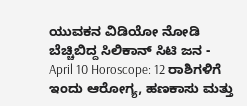ಯುವಕನ ವಿಡಿಯೋ ನೋಡಿ ಬೆಚ್ಚಿಬಿದ್ದ ಸಿಲಿಕಾನ್ ಸಿಟಿ ಜನ -
April 10 Horoscope: 12 ರಾಶಿಗಳಿಗೆ ಇಂದು ಆರೋಗ್ಯ, ಹಣಕಾಸು ಮತ್ತು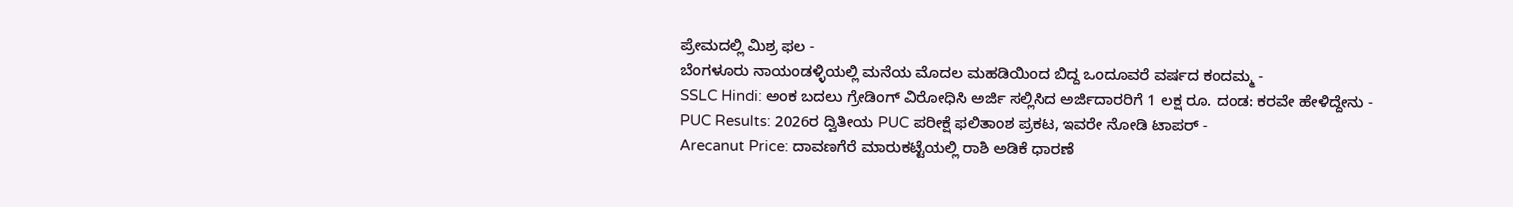ಪ್ರೇಮದಲ್ಲಿ ಮಿಶ್ರ ಫಲ -
ಬೆಂಗಳೂರು ನಾಯಂಡಳ್ಳಿಯಲ್ಲಿ ಮನೆಯ ಮೊದಲ ಮಹಡಿಯಿಂದ ಬಿದ್ದ ಒಂದೂವರೆ ವರ್ಷದ ಕಂದಮ್ಮ -
SSLC Hindi: ಅಂಕ ಬದಲು ಗ್ರೇಡಿಂಗ್ ವಿರೋಧಿಸಿ ಅರ್ಜಿ ಸಲ್ಲಿಸಿದ ಅರ್ಜಿದಾರರಿಗೆ 1 ಲಕ್ಷ ರೂ. ದಂಡ: ಕರವೇ ಹೇಳಿದ್ದೇನು -
PUC Results: 2026ರ ದ್ವಿತೀಯ PUC ಪರೀಕ್ಷೆ ಫಲಿತಾಂಶ ಪ್ರಕಟ, ಇವರೇ ನೋಡಿ ಟಾಪರ್ -
Arecanut Price: ದಾವಣಗೆರೆ ಮಾರುಕಟ್ಟೆಯಲ್ಲಿ ರಾಶಿ ಅಡಿಕೆ ಧಾರಣೆ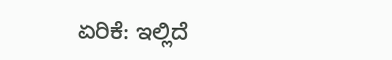ಏರಿಕೆ: ಇಲ್ಲಿದೆ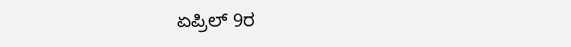ಏಪ್ರಿಲ್ 9ರ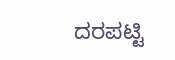ದರಪಟ್ಟಿ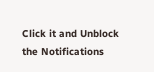Click it and Unblock the Notifications